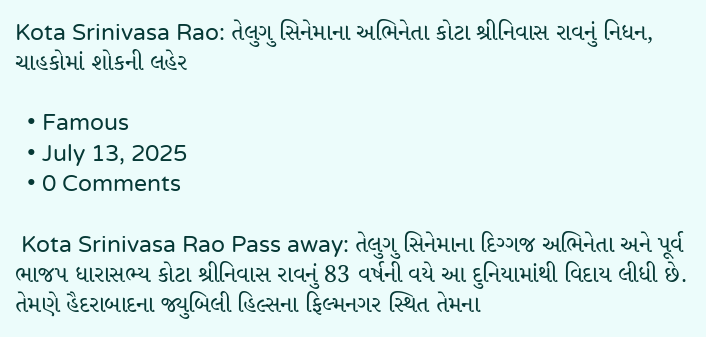Kota Srinivasa Rao: તેલુગુ સિનેમાના અભિનેતા કોટા શ્રીનિવાસ રાવનું નિધન, ચાહકોમાં શોકની લહેર

  • Famous
  • July 13, 2025
  • 0 Comments

 Kota Srinivasa Rao Pass away: તેલુગુ સિનેમાના દિગ્ગજ અભિનેતા અને પૂર્વ ભાજપ ધારાસભ્ય કોટા શ્રીનિવાસ રાવનું 83 વર્ષની વયે આ દુનિયામાંથી વિદાય લીધી છે. તેમણે હૈદરાબાદના જ્યુબિલી હિલ્સના ફિલ્મનગર સ્થિત તેમના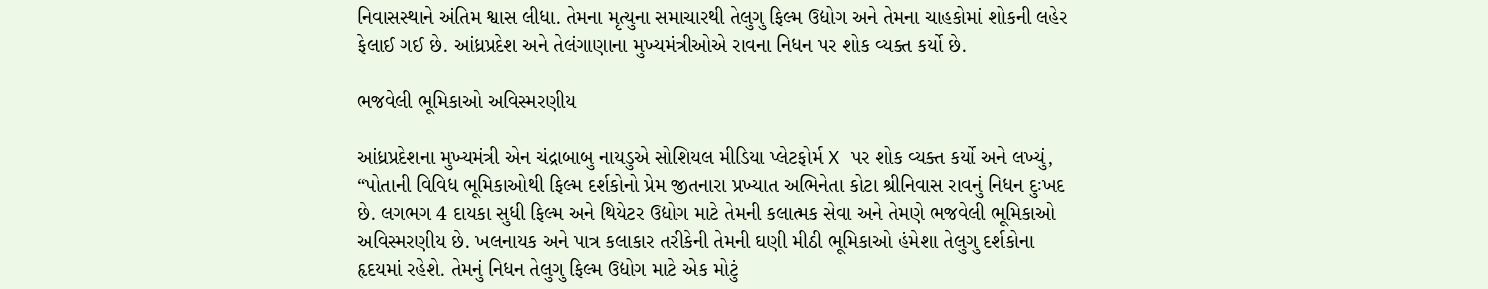નિવાસસ્થાને અંતિમ શ્વાસ લીધા. તેમના મૃત્યુના સમાચારથી તેલુગુ ફિલ્મ ઉદ્યોગ અને તેમના ચાહકોમાં શોકની લહેર ફેલાઈ ગઈ છે. આંધ્રપ્રદેશ અને તેલંગાણાના મુખ્યમંત્રીઓએ રાવના નિધન પર શોક વ્યક્ત કર્યો છે.

ભજવેલી ભૂમિકાઓ અવિસ્મરણીય

આંધ્રપ્રદેશના મુખ્યમંત્રી એન ચંદ્રાબાબુ નાયડુએ સોશિયલ મીડિયા પ્લેટફોર્મ X પર શોક વ્યક્ત કર્યો અને લખ્યું, “પોતાની વિવિધ ભૂમિકાઓથી ફિલ્મ દર્શકોનો પ્રેમ જીતનારા પ્રખ્યાત અભિનેતા કોટા શ્રીનિવાસ રાવનું નિધન દુઃખદ છે. લગભગ 4 દાયકા સુધી ફિલ્મ અને થિયેટર ઉદ્યોગ માટે તેમની કલાત્મક સેવા અને તેમણે ભજવેલી ભૂમિકાઓ અવિસ્મરણીય છે. ખલનાયક અને પાત્ર કલાકાર તરીકેની તેમની ઘણી મીઠી ભૂમિકાઓ હંમેશા તેલુગુ દર્શકોના હૃદયમાં રહેશે. તેમનું નિધન તેલુગુ ફિલ્મ ઉદ્યોગ માટે એક મોટું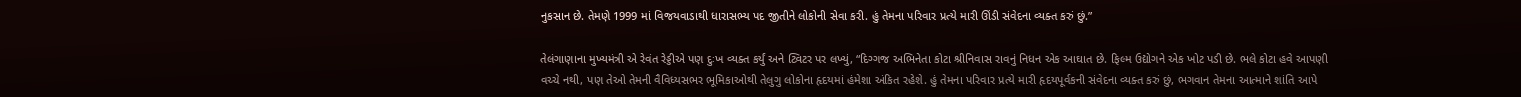નુકસાન છે. તેમણે 1999 માં વિજયવાડાથી ધારાસભ્ય પદ જીતીને લોકોની સેવા કરી. હું તેમના પરિવાર પ્રત્યે મારી ઊંડી સંવેદના વ્યક્ત કરું છું.”

તેલંગાણાના મુખ્યમંત્રી એ રેવંત રેડ્ડીએ પણ દુઃખ વ્યક્ત કર્યું અને ટ્વિટર પર લખ્યું, “દિગ્ગજ અભિનેતા કોટા શ્રીનિવાસ રાવનું નિધન એક આઘાત છે. ફિલ્મ ઉદ્યોગને એક ખોટ પડી છે. ભલે કોટા હવે આપણી વચ્ચે નથી, પણ તેઓ તેમની વૈવિધ્યસભર ભૂમિકાઓથી તેલુગુ લોકોના હૃદયમાં હંમેશા અંકિત રહેશે. હું તેમના પરિવાર પ્રત્યે મારી હૃદયપૂર્વકની સંવેદના વ્યક્ત કરું છું, ભગવાન તેમના આત્માને શાંતિ આપે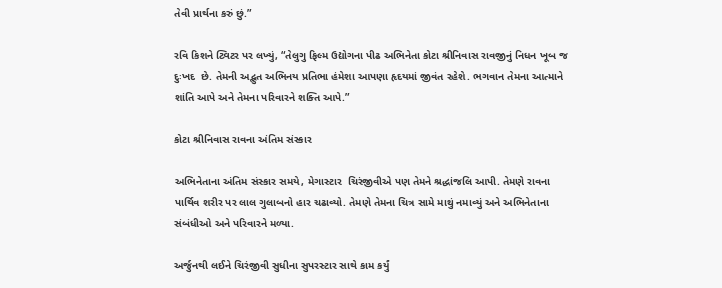તેવી પ્રાર્થના કરું છું.”

રવિ કિશને ટ્વિટર પર લખ્યું, “તેલુગુ ફિલ્મ ઉદ્યોગના પીઢ અભિનેતા કોટા શ્રીનિવાસ રાવજીનું નિધન ખૂબ જ દુઃખદ  છે. તેમની અદ્ભુત અભિનય પ્રતિભા હંમેશા આપણા હૃદયમાં જીવંત રહેશે. ભગવાન તેમના આત્માને શાંતિ આપે અને તેમના પરિવારને શક્તિ આપે.”

કોટા શ્રીનિવાસ રાવના અંતિમ સંસ્કાર

અભિનેતાના અંતિમ સંસ્કાર સમયે, મેગાસ્ટાર  ચિરંજીવીએ પણ તેમને શ્રદ્ધાંજલિ આપી. તેમણે રાવના પાર્થિવ શરીર પર લાલ ગુલાબનો હાર ચઢાવ્યો. તેમણે તેમના ચિત્ર સામે માથું નમાવ્યું અને અભિનેતાના સંબંધીઓ અને પરિવારને મળ્યા.

અર્જુનથી લઈને ચિરંજીવી સુધીના સુપરસ્ટાર સાથે કામ કર્યું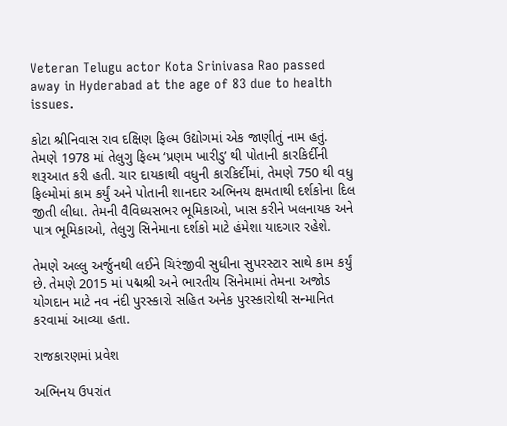Veteran Telugu actor Kota Srinivasa Rao passed away in Hyderabad at the age of 83 due to health issues.

કોટા શ્રીનિવાસ રાવ દક્ષિણ ફિલ્મ ઉદ્યોગમાં એક જાણીતું નામ હતું. તેમણે 1978 માં તેલુગુ ફિલ્મ ‘પ્રણમ ખારીડુ’ થી પોતાની કારકિર્દીની શરૂઆત કરી હતી. ચાર દાયકાથી વધુની કારકિર્દીમાં, તેમણે 750 થી વધુ ફિલ્મોમાં કામ કર્યું અને પોતાની શાનદાર અભિનય ક્ષમતાથી દર્શકોના દિલ જીતી લીધા. તેમની વૈવિધ્યસભર ભૂમિકાઓ, ખાસ કરીને ખલનાયક અને પાત્ર ભૂમિકાઓ, તેલુગુ સિનેમાના દર્શકો માટે હંમેશા યાદગાર રહેશે.

તેમણે અલ્લુ અર્જુનથી લઈને ચિરંજીવી સુધીના સુપરસ્ટાર સાથે કામ કર્યું છે. તેમણે 2015 માં પદ્મશ્રી અને ભારતીય સિનેમામાં તેમના અજોડ યોગદાન માટે નવ નંદી પુરસ્કારો સહિત અનેક પુરસ્કારોથી સન્માનિત કરવામાં આવ્યા હતા.

રાજકારણમાં પ્રવેશ

અભિનય ઉપરાંત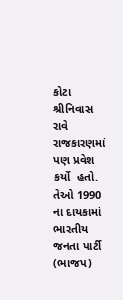કોટા શ્રીનિવાસ રાવે રાજકારણમાં પણ પ્રવેશ કર્યો  હતો. તેઓ 1990 ના દાયકામાં ભારતીય જનતા પાર્ટી (ભાજપ)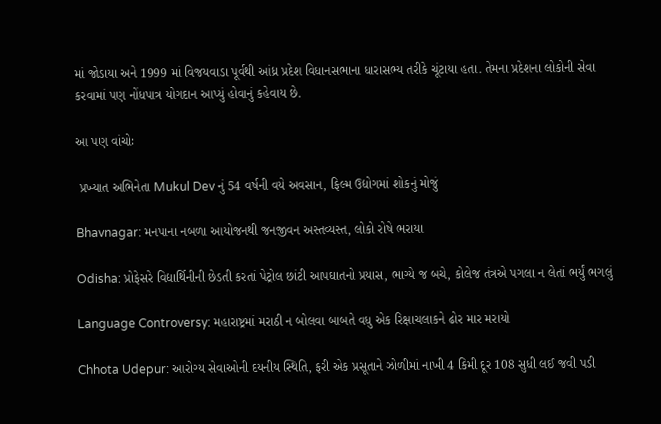માં જોડાયા અને 1999 માં વિજયવાડા પૂર્વથી આંધ્ર પ્રદેશ વિધાનસભાના ધારાસભ્ય તરીકે ચૂંટાયા હતા. તેમના પ્રદેશના લોકોની સેવા કરવામાં પણ નોંધપાત્ર યોગદાન આપ્યું હોવાનું કહેવાય છે.

આ પણ વાંચોઃ

 પ્રખ્યાત અભિનેતા Mukul Dev નું 54 વર્ષની વયે અવસાન, ફિલ્મ ઉદ્યોગમાં શોકનું મોજું

Bhavnagar: મનપાના નબળા આયોજનથી જનજીવન અસ્તવ્યસ્ત, લોકો રોષે ભરાયા

Odisha: પ્રોફેસરે વિદ્યાર્થિનીની છેડતી કરતાં પેટ્રોલ છાંટી આપઘાતનો પ્રયાસ, ભાગ્યે જ બચે, કોલેજ તંત્રએ પગલા ન લેતાં ભર્યું ભગલું

Language Controversy: મહારાષ્ટ્રમાં મરાઠી ન બોલવા બાબતે વધુ એક રિક્ષાચલાકને ઢોર માર મરાયો

Chhota Udepur: આરોગ્ય સેવાઓની દયનીય સ્થિતિ, ફરી એક પ્રસૂતાને ઝોળીમાં નાખી 4 કિમી દૂર 108 સુધી લઈ જવી પડી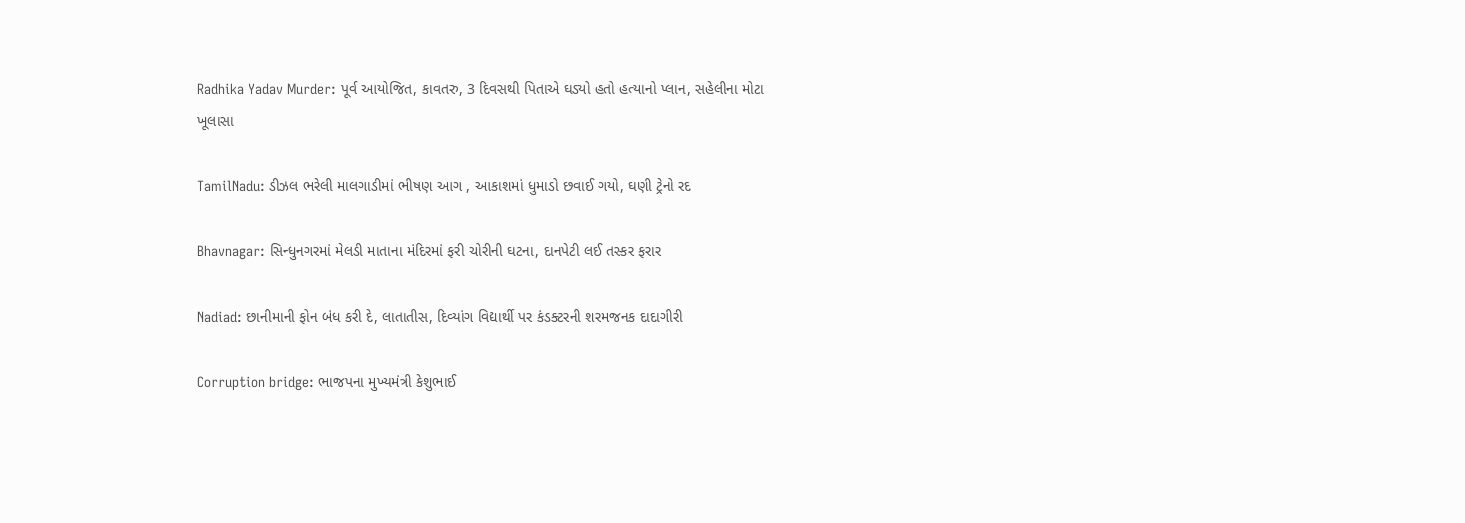Radhika Yadav Murder: પૂર્વ આયોજિત, કાવતરુ, 3 દિવસથી પિતાએ ઘડ્યો હતો હત્યાનો પ્લાન, સહેલીના મોટા ખૂલાસા

TamilNadu: ડીઝલ ભરેલી માલગાડીમાં ભીષણ આગ , આકાશમાં ધુમાડો છવાઈ ગયો, ઘણી ટ્રેનો રદ

Bhavnagar: સિન્ધુનગરમાં મેલડી માતાના મંદિરમાં ફરી ચોરીની ઘટના, દાનપેટી લઈ તસ્કર ફરાર

Nadiad: છાનીમાની ફોન બંધ કરી દે, લાતાતીસ, દિવ્યાંગ વિદ્યાર્થી પર કંડક્ટરની શરમજનક દાદાગીરી

Corruption bridge: ભાજપના મુખ્યમંત્રી કેશુભાઈ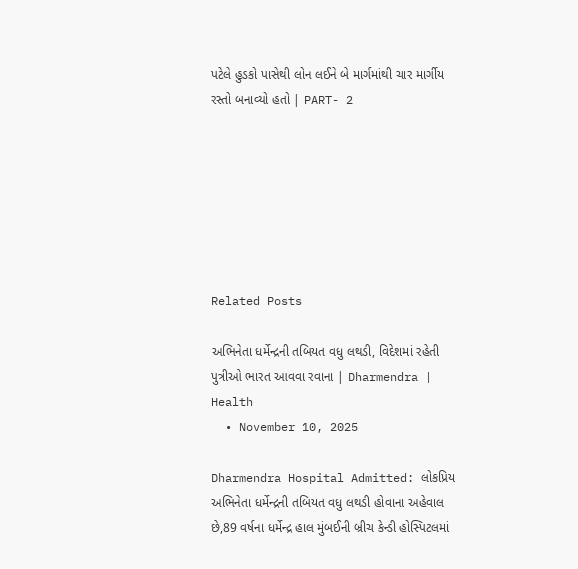પટેલે હુડકો પાસેથી લોન લઈને બે માર્ગમાંથી ચાર માર્ગીય રસ્તો બનાવ્યો હતો | PART- 2







Related Posts

અભિનેતા ધર્મેન્દ્રની તબિયત વધુ લથડી, વિદેશમાં રહેતી પુત્રીઓ ભારત આવવા રવાના | Dharmendra | Health
  • November 10, 2025

Dharmendra Hospital Admitted: લોકપ્રિય અભિનેતા ધર્મેન્દ્રની તબિયત વધુ લથડી હોવાના અહેવાલ છે,89 વર્ષના ધર્મેન્દ્ર હાલ મુંબઈની બ્રીચ કેન્ડી હોસ્પિટલમાં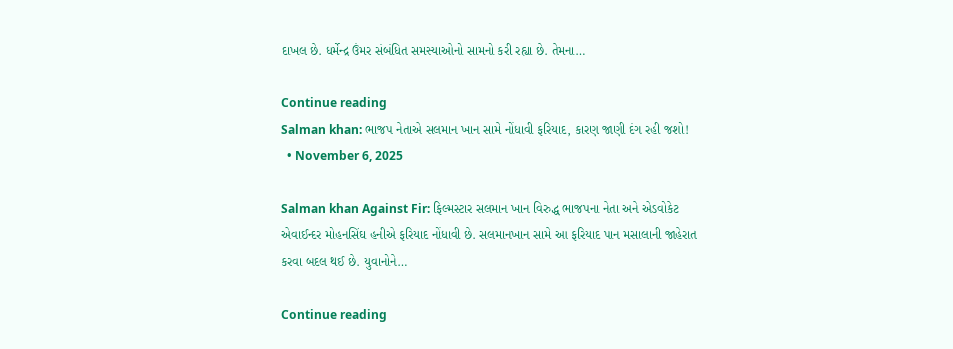દાખલ છે. ધર્મેન્દ્ર ઉંમર સંબંધિત સમસ્યાઓનો સામનો કરી રહ્યા છે. તેમના…

Continue reading
Salman khan: ભાજપ નેતાએ સલમાન ખાન સામે નોંધાવી ફરિયાદ, કારણ જાણી દંગ રહી જશો!
  • November 6, 2025

Salman khan Against Fir: ફિલ્મસ્ટાર સલમાન ખાન વિરુદ્ધ ભાજપના નેતા અને એડવોકેટ એવાઈન્દર મોહનસિંઘ હનીએ ફરિયાદ નોંધાવી છે. સલમાનખાન સામે આ ફરિયાદ પાન મસાલાની જાહેરાત કરવા બદલ થઈ છે. યુવાનોને…

Continue reading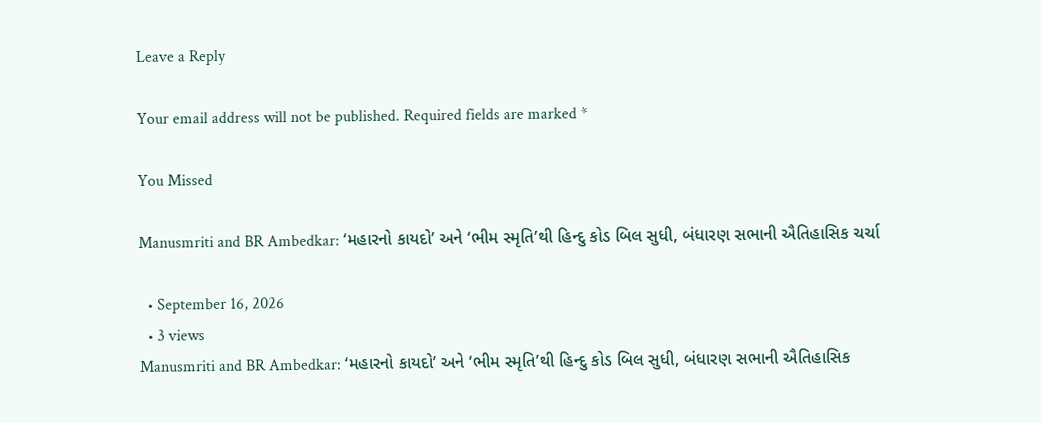Leave a Reply

Your email address will not be published. Required fields are marked *

You Missed

Manusmriti and BR Ambedkar: ‘મહારનો કાયદો’ અને ‘ભીમ સ્મૃતિ’થી હિન્દુ કોડ બિલ સુધી, બંધારણ સભાની ઐતિહાસિક ચર્ચા

  • September 16, 2026
  • 3 views
Manusmriti and BR Ambedkar: ‘મહારનો કાયદો’ અને ‘ભીમ સ્મૃતિ’થી હિન્દુ કોડ બિલ સુધી, બંધારણ સભાની ઐતિહાસિક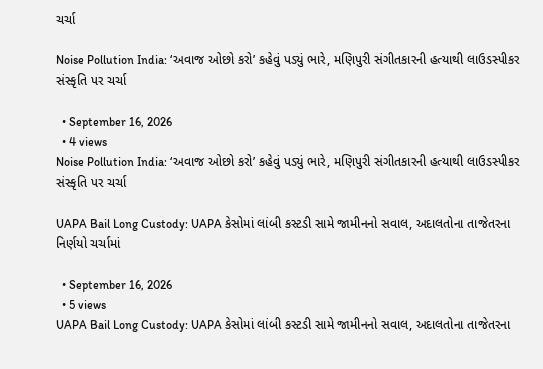ચર્ચા

Noise Pollution India: ‘અવાજ ઓછો કરો’ કહેવું પડ્યું ભારે, મણિપુરી સંગીતકારની હત્યાથી લાઉડસ્પીકર સંસ્કૃતિ પર ચર્ચા

  • September 16, 2026
  • 4 views
Noise Pollution India: ‘અવાજ ઓછો કરો’ કહેવું પડ્યું ભારે, મણિપુરી સંગીતકારની હત્યાથી લાઉડસ્પીકર સંસ્કૃતિ પર ચર્ચા

UAPA Bail Long Custody: UAPA કેસોમાં લાંબી કસ્ટડી સામે જામીનનો સવાલ, અદાલતોના તાજેતરના નિર્ણયો ચર્ચામાં

  • September 16, 2026
  • 5 views
UAPA Bail Long Custody: UAPA કેસોમાં લાંબી કસ્ટડી સામે જામીનનો સવાલ, અદાલતોના તાજેતરના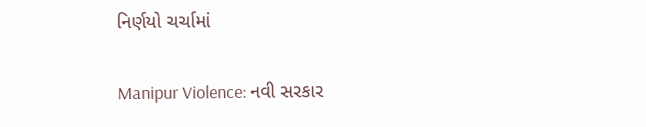નિર્ણયો ચર્ચામાં

Manipur Violence: નવી સરકાર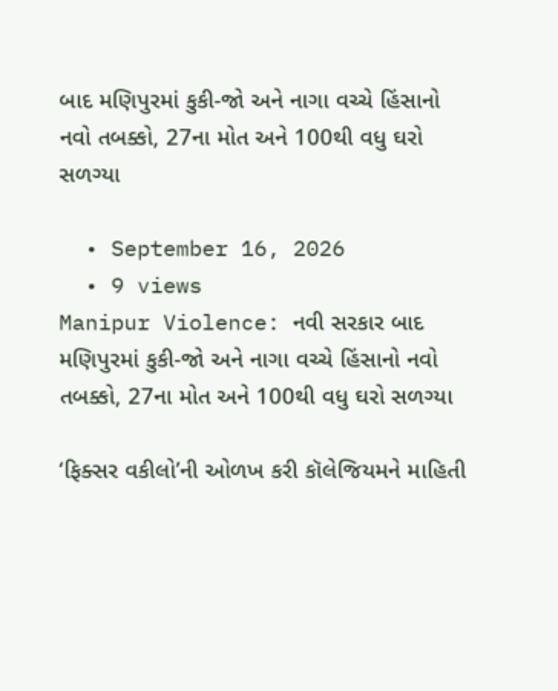બાદ મણિપુરમાં કુકી-જો અને નાગા વચ્ચે હિંસાનો નવો તબક્કો, 27ના મોત અને 100થી વધુ ઘરો સળગ્યા

  • September 16, 2026
  • 9 views
Manipur Violence: નવી સરકાર બાદ મણિપુરમાં કુકી-જો અને નાગા વચ્ચે હિંસાનો નવો તબક્કો, 27ના મોત અને 100થી વધુ ઘરો સળગ્યા

‘ફિક્સર વકીલો’ની ઓળખ કરી કૉલેજિયમને માહિતી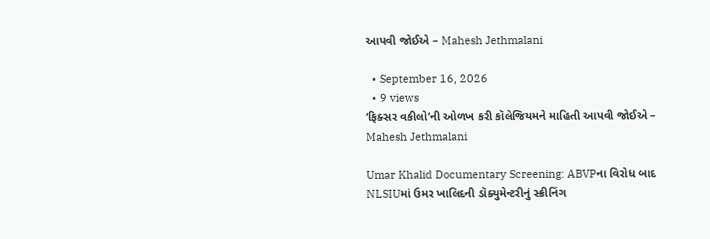આપવી જોઈએ – Mahesh Jethmalani

  • September 16, 2026
  • 9 views
‘ફિક્સર વકીલો’ની ઓળખ કરી કૉલેજિયમને માહિતી આપવી જોઈએ – Mahesh Jethmalani

Umar Khalid Documentary Screening: ABVPના વિરોધ બાદ NLSIUમાં ઉમર ખાલિદની ડૉક્યુમેન્ટરીનું સ્ક્રીનિંગ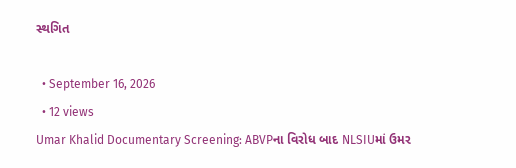સ્થગિત

  • September 16, 2026
  • 12 views
Umar Khalid Documentary Screening: ABVPના વિરોધ બાદ NLSIUમાં ઉમર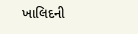ખાલિદની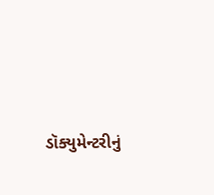ડૉક્યુમેન્ટરીનું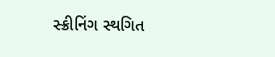સ્ક્રીનિંગ સ્થગિત